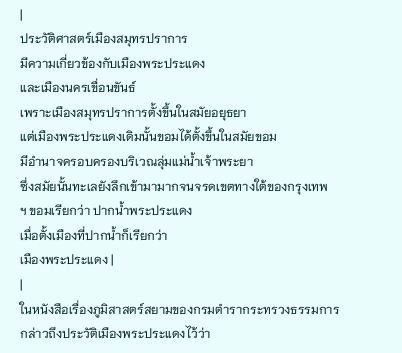|
ประวัติศาสตร์เมืองสมุทรปราการ
มีความเกี่ยวข้องกับเมืองพระประแดง
และเมืองนครเขื่อนขันธ์
เพราะเมืองสมุทรปราการตั้งขึ้นในสมัยอยุธยา
แต่เมืองพระประแดงเดิมนั้นขอมได้ตั้งขึ้นในสมัยขอม
มีอำนาจครอบครองบริเวณลุ่มแม่น้ำเจ้าพระยา
ซึ่งสมัยนั้นทะเลยังลึกเข้ามามากจนจรดเขตทางใต้ของกรุงเทพ
ฯ ขอมเรียกว่า ปากน้ำพระประแดง
เมื่อตั้งเมืองที่ปากน้ำก็เรียกว่า
เมืองพระประแดง |
|
ในหนังสือเรื่องภูมิสาสตร์สยามของกรมตำรากระทรวงธรรมการ
กล่าวถึงประวัติเมืองพระประแดงไว้ว่า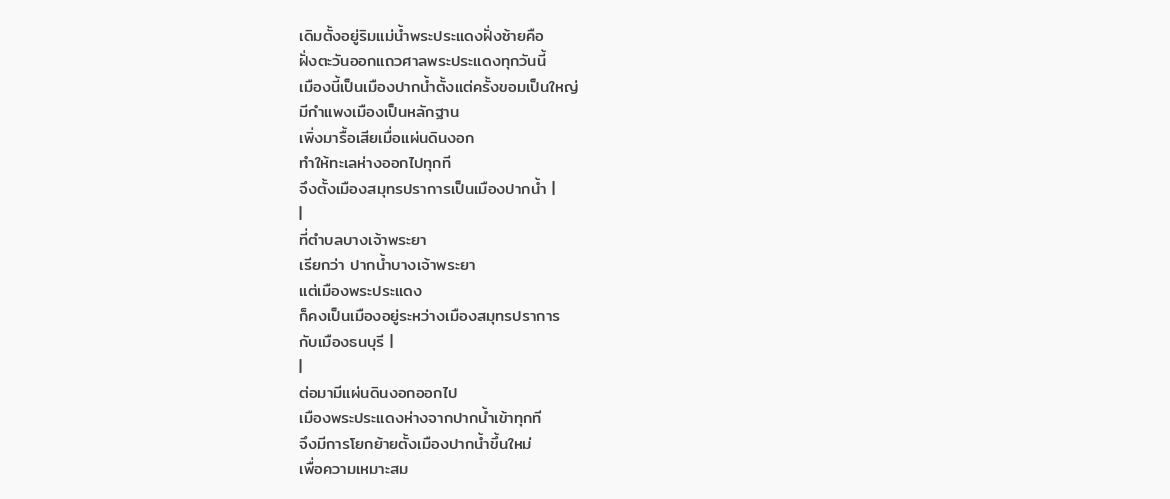เดิมตั้งอยู่ริมแม่น้ำพระประแดงฝั่งซ้ายคือ
ฝั่งตะวันออกแถวศาลพระประแดงทุกวันนี้
เมืองนี้เป็นเมืองปากน้ำตั้งแต่ครั้งขอมเป็นใหญ่
มีกำแพงเมืองเป็นหลักฐาน
เพิ่งมารื้อเสียเมื่อแผ่นดินงอก
ทำให้ทะเลห่างออกไปทุกที
จึงตั้งเมืองสมุทรปราการเป็นเมืองปากน้ำ |
|
ที่ตำบลบางเจ้าพระยา
เรียกว่า ปากน้ำบางเจ้าพระยา
แต่เมืองพระประแดง
ก็คงเป็นเมืองอยู่ระหว่างเมืองสมุทรปราการ
กับเมืองธนบุรี |
|
ต่อมามีแผ่นดินงอกออกไป
เมืองพระประแดงห่างจากปากน้ำเข้าทุกที
จึงมีการโยกย้ายตั้งเมืองปากน้ำขึ้นใหม่
เพื่อความเหมาะสม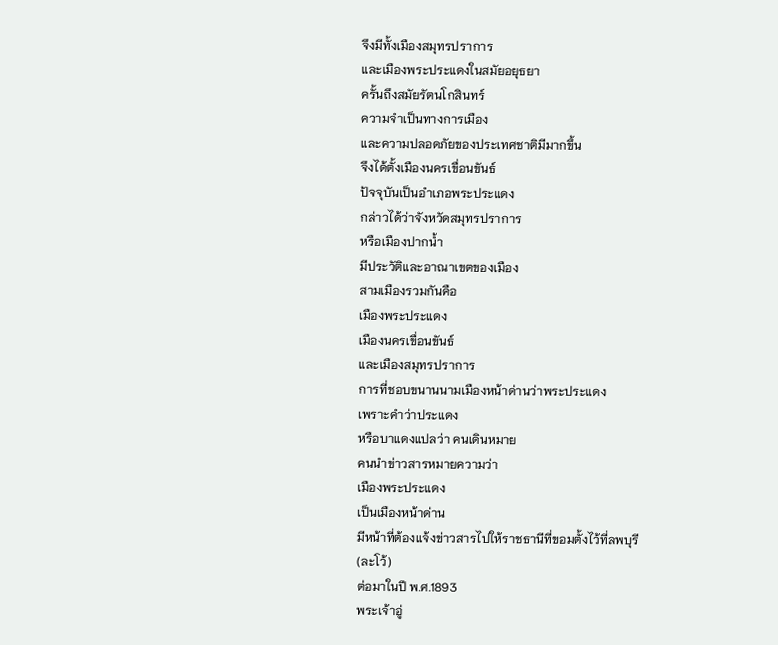จึงมีทั้งเมืองสมุทรปราการ
และเมืองพระประแดงในสมัยอยุธยา
ครั้นถึงสมัยรัตนโกสินทร์
ความจำเป็นทางการเมือง
และความปลอดภัยของประเทศชาติมีมากขึ้น
จึงได้ตั้งเมืองนครเขื่อนขันธ์
ปัจจุบันเป็นอำเภอพระประแดง
กล่าวได้ว่าจังหวัดสมุทรปราการ
หรือเมืองปากน้ำ
มีประวัติและอาณาเขตของเมือง
สามเมืองรวมกันคือ
เมืองพระประแดง
เมืองนครเขื่อนขันธ์
และเมืองสมุทรปราการ
การที่ชอบขนานนามเมืองหน้าด่านว่าพระประแดง
เพราะคำว่าประแดง
หรือบาแดงแปลว่า คนเดินหมาย
คนนำข่าวสารหมายความว่า
เมืองพระประแดง
เป็นเมืองหน้าด่าน
มีหน้าที่ต้องแจ้งข่าวสารไปให้ราชธานีที่ขอมตั้งไว้ที่ลพบุรี
(ละโว้)
ต่อมาในปี พ.ศ.1893
พระเจ้าอู่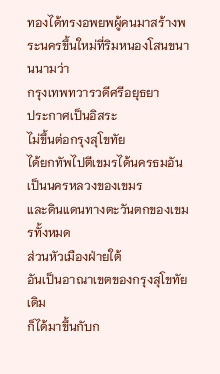ทองได้ทรงอพยพผู้คนมาสร้างพระนครขึ้นใหม่ที่ริมหนองโสนขนานนามว่า
กรุงเทพทวารวดีศรีอยุธยา
ประกาศเป็นอิสระ
ไม่ขึ้นต่อกรุงสุโขทัย
ได้ยกทัพไปตีเขมรได้นครธมอันเป็นนครหลวงของเขมร
และดินแดนทางตะวันตกของเขมรทั้งหมด
ส่วนหัวเมืองฝ่ายใต้
อันเป็นอาณาเขตของกรุงสุโขทัยเดิม
ก็ได้มาขึ้นกับก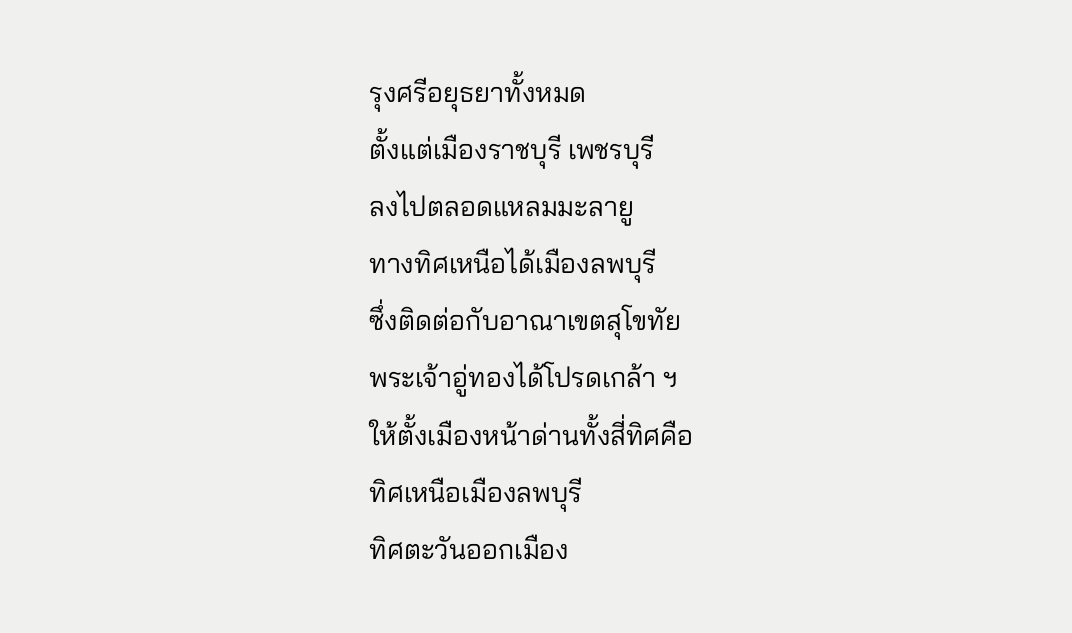รุงศรีอยุธยาทั้งหมด
ตั้งแต่เมืองราชบุรี เพชรบุรี
ลงไปตลอดแหลมมะลายู
ทางทิศเหนือได้เมืองลพบุรี
ซึ่งติดต่อกับอาณาเขตสุโขทัย
พระเจ้าอู่ทองได้โปรดเกล้า ฯ
ให้ตั้งเมืองหน้าด่านทั้งสี่ทิศคือ
ทิศเหนือเมืองลพบุรี
ทิศตะวันออกเมือง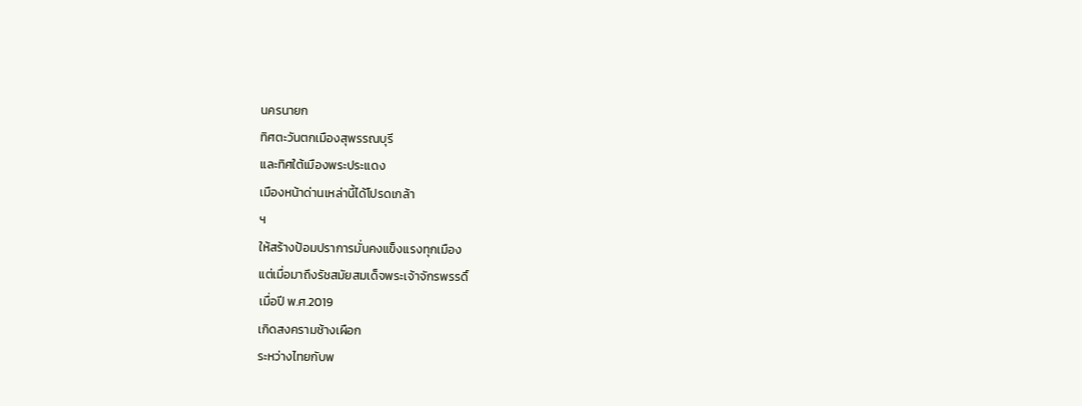นครนายก
ทิศตะวันตกเมืองสุพรรณบุรี
และทิศใต้เมืองพระประแดง
เมืองหน้าด่านเหล่านี้ได้โปรดเกล้า
ฯ
ให้สร้างป้อมปราการมั่นคงแข็งแรงทุกเมือง
แต่เมื่อมาถึงรัชสมัยสมเด็จพระเจ้าจักรพรรดิ์
เมื่อปี พ.ศ.2019
เกิดสงครามช้างเผือก
ระหว่างไทยกับพ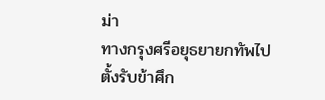ม่า
ทางกรุงศรีอยุธยายกทัพไปตั้งรับข้าศึก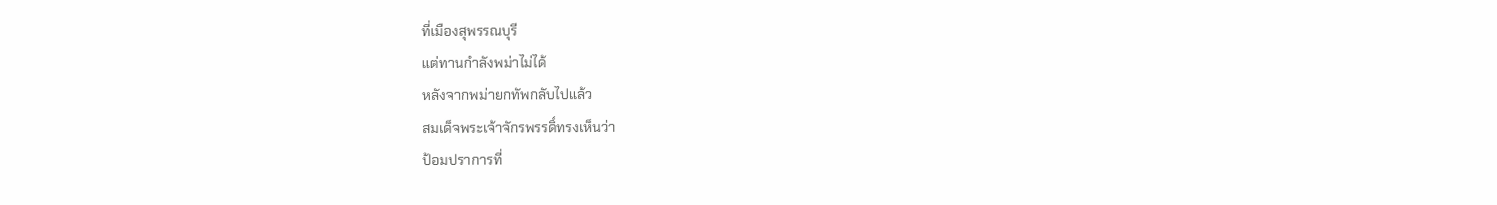ที่เมืองสุพรรณบุรี
แต่ทานกำลังพม่าไม่ได้
หลังจากพม่ายกทัพกลับไปแล้ว
สมเด็จพระเจ้าจักรพรรดิ์ทรงเห็นว่า
ป้อมปราการที่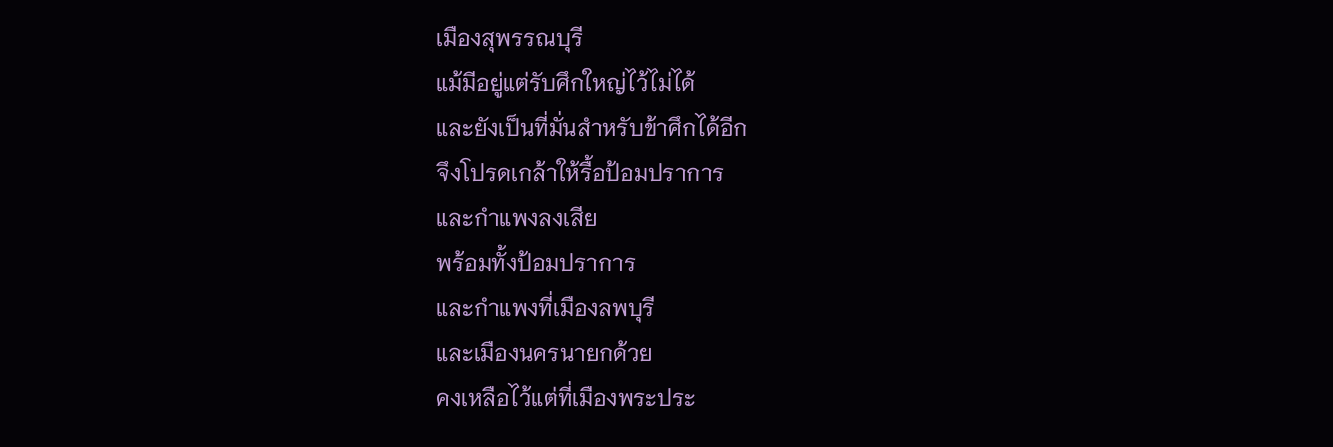เมืองสุพรรณบุรี
แม้มีอยู่แต่รับศึกใหญ่ไว้ไม่ได้
และยังเป็นที่มั่นสำหรับข้าศึกได้อีก
จึงโปรดเกล้าให้รื้อป้อมปราการ
และกำแพงลงเสีย
พร้อมทั้งป้อมปราการ
และกำแพงที่เมืองลพบุรี
และเมืองนครนายกด้วย
คงเหลือไว้แต่ที่เมืองพระประ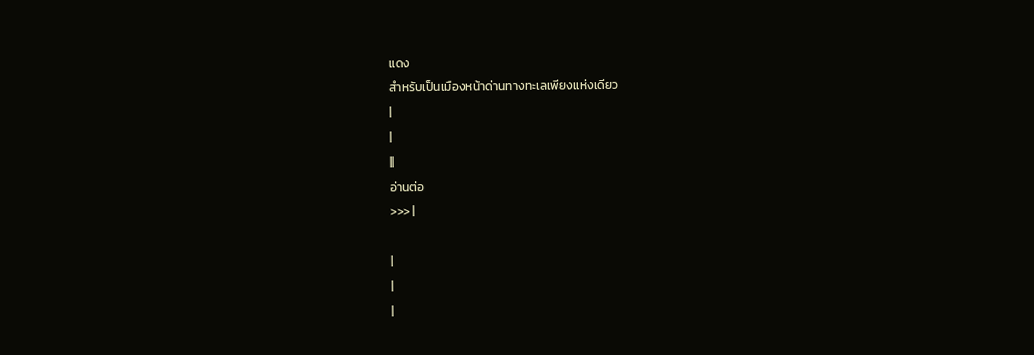แดง
สำหรับเป็นเมืองหน้าด่านทางทะเลเพียงแห่งเดียว
|
|
||
อ่านต่อ
>>> |

|
|
|